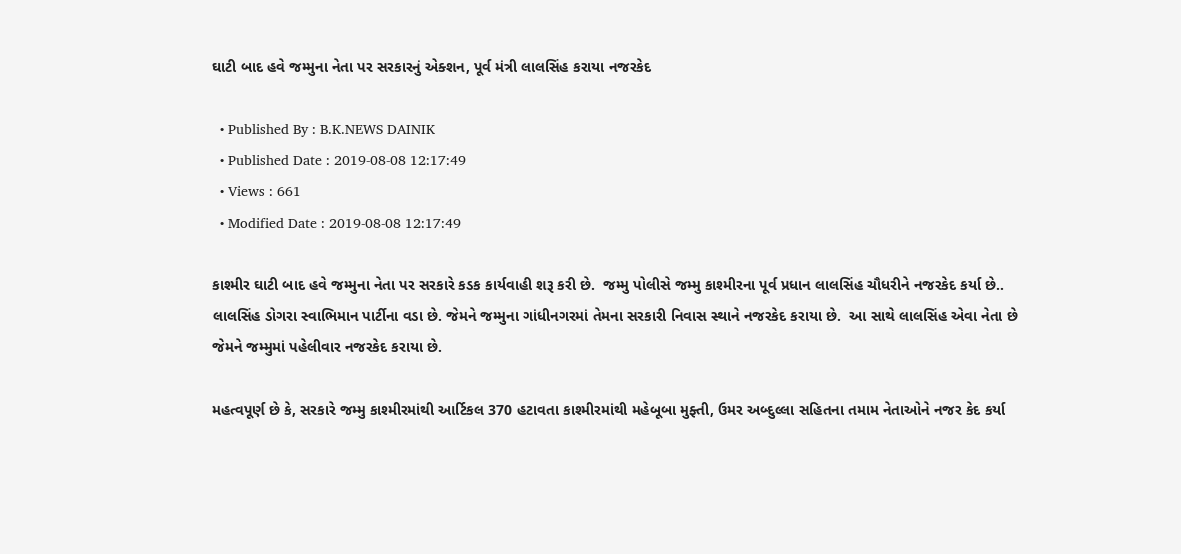ઘાટી બાદ હવે જમ્મુના નેતા પર સરકારનું એક્શન, પૂર્વ મંત્રી લાલસિંહ કરાયા નજરકેદ

  • Published By : B.K.NEWS DAINIK
  • Published Date : 2019-08-08 12:17:49
  • Views : 661
  • Modified Date : 2019-08-08 12:17:49

કાશ્મીર ઘાટી બાદ હવે જમ્મુના નેતા પર સરકારે કડક કાર્યવાહી શરૂ કરી છે.  જમ્મુ પોલીસે જમ્મુ કાશ્મીરના પૂર્વ પ્રધાન લાલસિંહ ચૌધરીને નજરકેદ કર્યા છે.. લાલસિંહ ડોગરા સ્વાભિમાન પાર્ટીના વડા છે. જેમને જમ્મુના ગાંધીનગરમાં તેમના સરકારી નિવાસ સ્થાને નજરકેદ કરાયા છે.  આ સાથે લાલસિંહ એવા નેતા છે જેમને જમ્મુમાં પહેલીવાર નજરકેદ કરાયા છે.

મહત્વપૂર્ણ છે કે, સરકારે જમ્મુ કાશ્મીરમાંથી આર્ટિકલ 370 હટાવતા કાશ્મીરમાંથી મહેબૂબા મુફ્તી, ઉમર અબ્દુલ્લા સહિતના તમામ નેતાઓને નજર કેદ કર્યા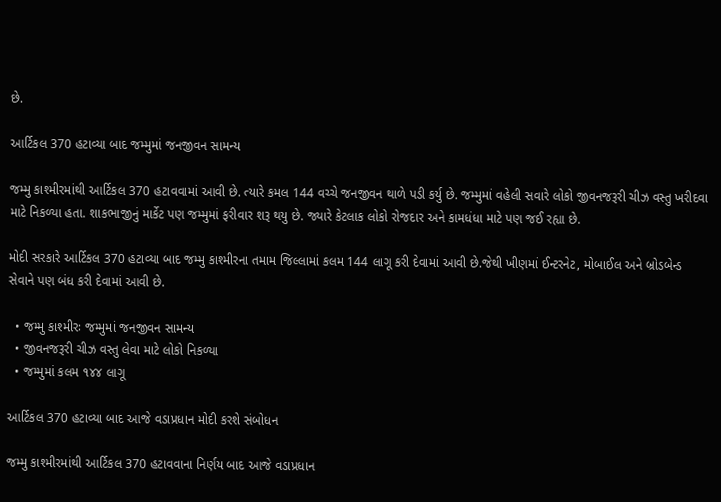છે.

આર્ટિકલ 370 હટાવ્યા બાદ જમ્મુમાં જનજીવન સામન્ય

જમ્મુ કાશ્મીરમાંથી આર્ટિકલ 370 હટાવવામાં આવી છે. ત્યારે કમલ 144 વચ્ચે જનજીવન થાળે પડી કર્યુ છે. જમ્મુમાં વહેલી સવારે લોકો જીવનજરૂરી ચીઝ વસ્તુ ખરીદવા માટે નિકળ્યા હતા. શાકભાજીનું માર્કેટ પણ જમ્મુમાં ફરીવાર શરૂ થયુ છે. જ્યારે કેટલાક લોકો રોજદાર અને કામધંધા માટે પણ જઈ રહ્યા છે.

મોદી સરકારે આર્ટિકલ 370 હટાવ્યા બાદ જમ્મુ કાશ્મીરના તમામ જિલ્લામાં કલમ 144 લાગૂ કરી દેવામાં આવી છે.જેથી ખીણમાં ઈન્ટરનેટ, મોબાઈલ અને બ્રોડબેન્ડ સેવાને પણ બંધ કરી દેવામાં આવી છે.

  • જમ્મુ કાશ્મીરઃ જમ્મુમાં જનજીવન સામન્ય
  • જીવનજરૂરી ચીઝ વસ્તુ લેવા માટે લોકો નિકળ્યા
  • જમ્મુમાં કલમ ૧૪૪ લાગૂ

આર્ટિકલ 370 હટાવ્યા બાદ આજે વડાપ્રધાન મોદી કરશે સંબોધન

જમ્મુ કાશ્મીરમાંથી આર્ટિકલ 370 હટાવવાના નિર્ણય બાદ આજે વડાપ્રધાન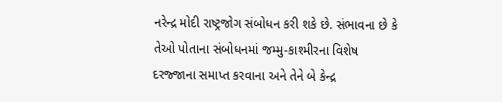નરેન્દ્ર મોદી રાષ્ટ્રજોગ સંબોધન કરી શકે છે. સંભાવના છે કે તેઓ પોતાના સંબોધનમાં જમ્મુ-કાશ્મીરના વિશેષ દરજ્જાના સમાપ્ત કરવાના અને તેને બે કેન્દ્ર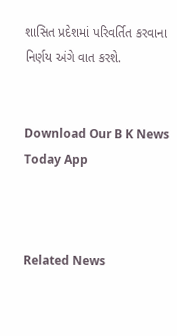શાસિત પ્રદેશમાં પરિવર્તિત કરવાના નિર્ણય અંગે વાત કરશે.


Download Our B K News Today App



Related News